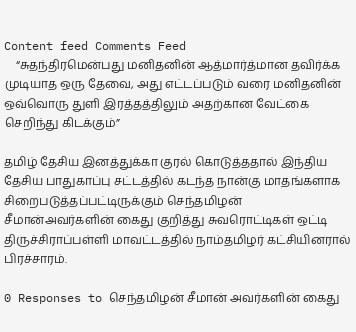Content feed Comments Feed
    “சுதந்திரமென்பது மனிதனின் ஆத்மார்த்மான தவிர்க்க முடியாத ஒரு தேவை, அது எட்டப்படும் வரை மனிதனின் ஒவ்வொரு துளி இரத்தத்திலும் அதற்கான வேட்கை செறிந்து கிடக்கும்”

தமிழ் தேசிய இனத்துக்கா குரல் கொடுத்ததால் இந்திய தேசிய பாதுகாப்பு சட்டத்தில் கடந்த நான்கு மாதங்களாக சிறைபடுத்தப்பட்டிருக்கும் செந்தமிழன் சீமான்அவர்களின் கைது குறித்து சுவரொட்டிகள் ஒட்டி திருச்சிராப்பள்ளி மாவட்டத்தில் நாம்தமிழர் கட்சியினரால் பிரச்சாரம்.

0 Responses to செந்தமிழன் சீமான் அவர்களின் கைது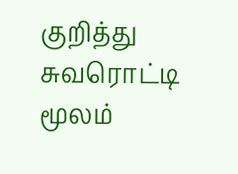குறித்து சுவரொட்டி மூலம்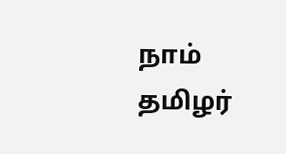நாம் தமிழர்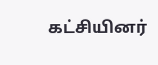கட்சியினர்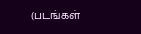(படங்கள்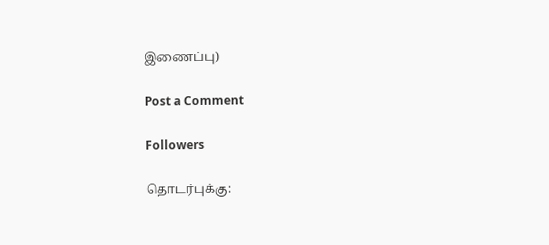இணைப்பு)

Post a Comment

Followers

தொடர்புக்கு: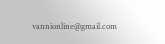vannionline@gmail.com